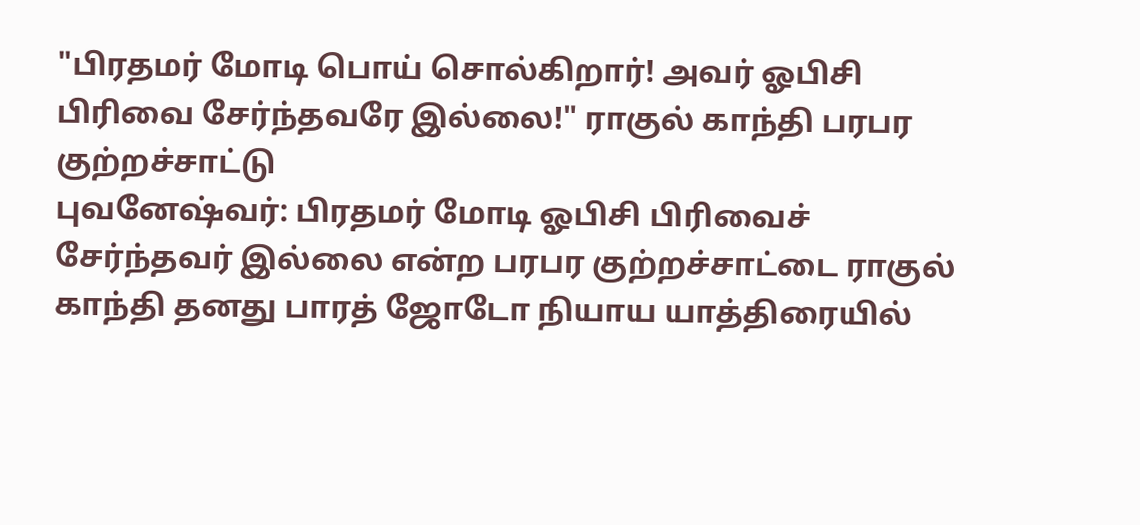"பிரதமர் மோடி பொய் சொல்கிறார்! அவர் ஓபிசி பிரிவை சேர்ந்தவரே இல்லை!" ராகுல் காந்தி பரபர குற்றச்சாட்டு
புவனேஷ்வர்: பிரதமர் மோடி ஓபிசி பிரிவைச் சேர்ந்தவர் இல்லை என்ற பரபர குற்றச்சாட்டை ராகுல் காந்தி தனது பாரத் ஜோடோ நியாய யாத்திரையில்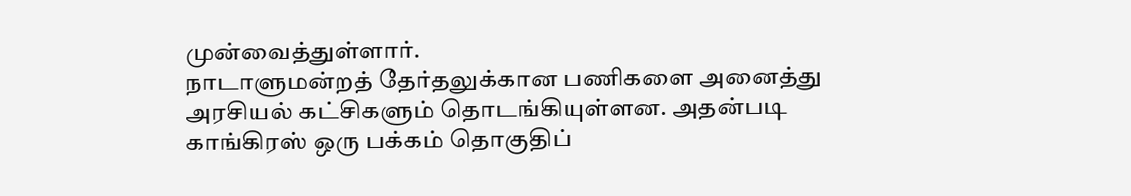முன்வைத்துள்ளார்.
நாடாளுமன்றத் தேர்தலுக்கான பணிகளை அனைத்து அரசியல் கட்சிகளும் தொடங்கியுள்ளன. அதன்படி காங்கிரஸ் ஒரு பக்கம் தொகுதிப்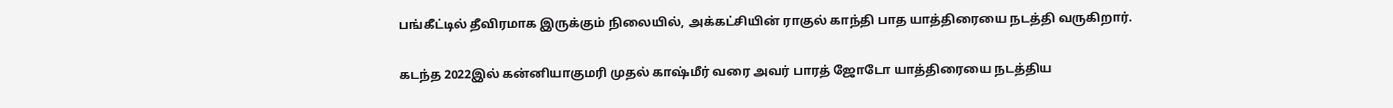பங்கீட்டில் தீவிரமாக இருக்கும் நிலையில், அக்கட்சியின் ராகுல் காந்தி பாத யாத்திரையை நடத்தி வருகிறார்.

கடந்த 2022இல் கன்னியாகுமரி முதல் காஷ்மீர் வரை அவர் பாரத் ஜோடோ யாத்திரையை நடத்திய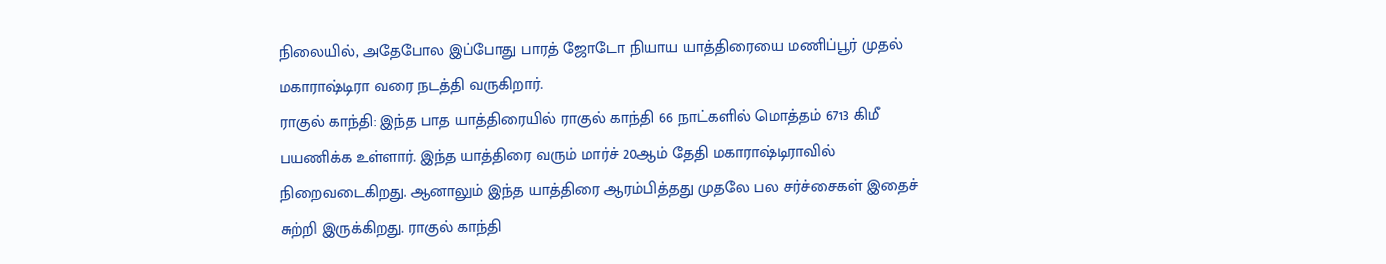நிலையில், அதேபோல இப்போது பாரத் ஜோடோ நியாய யாத்திரையை மணிப்பூர் முதல் மகாராஷ்டிரா வரை நடத்தி வருகிறார்.
ராகுல் காந்தி: இந்த பாத யாத்திரையில் ராகுல் காந்தி 66 நாட்களில் மொத்தம் 6713 கிமீ பயணிக்க உள்ளார். இந்த யாத்திரை வரும் மார்ச் 20ஆம் தேதி மகாராஷ்டிராவில் நிறைவடைகிறது. ஆனாலும் இந்த யாத்திரை ஆரம்பித்தது முதலே பல சர்ச்சைகள் இதைச் சுற்றி இருக்கிறது. ராகுல் காந்தி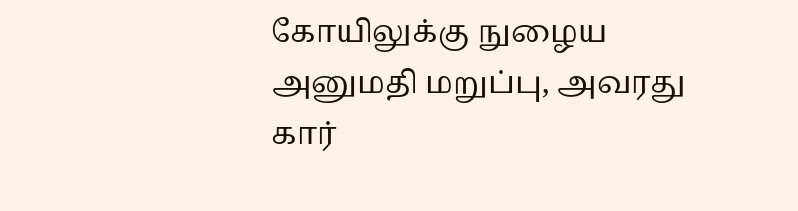கோயிலுக்கு நுழைய அனுமதி மறுப்பு, அவரது கார்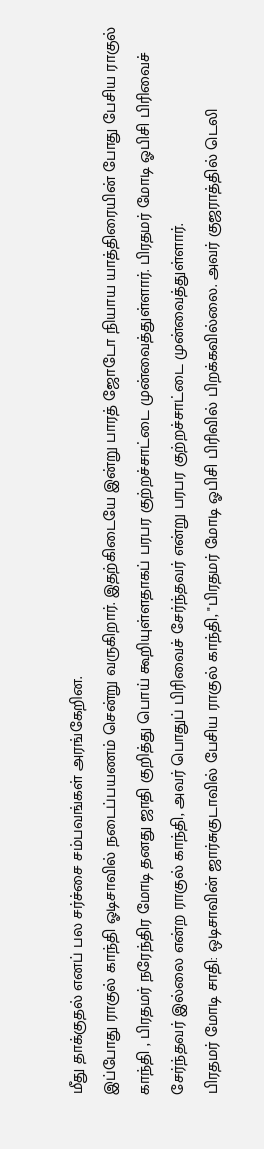மீது தாக்குதல் எனப் பல சர்ச்சை சம்பவங்கள் அரங்கேறின.
இப்போது ராகுல் காந்தி ஓடிசாவில் நடைப்பயணம் சென்று வருகிறார். இதற்கிடையே இன்று பாரத் ஜோடோ நியாய யாத்திரையின் போது பேசிய ராகுல் காந்தி , பிரதமர் நரேந்திர மோடி தனது ஜாதி குறித்து பொய் கூறியுள்ளதாகப் பரபர குற்றச்சாட்டை முன்வைத்துள்ளார். பிரதமர் மோடி ஓபிசி பிரிவைச் சேர்ந்தவர் இல்லை என்ற ராகுல் காந்தி, அவர் பொதுப் பிரிவைச் சேர்ந்தவர் என்று பரபர குற்றச்சாட்டை முன்வைத்துள்ளார்.
பிரதமர் மோடி சாதி: ஒடிசாவின் ஜார்சுகுடாவில் பேசிய ராகுல் காந்தி, "பிரதமர் மோடி ஓபிசி பிரிவில் பிறக்கவில்லை. அவர் குஜராத்தில் டெலி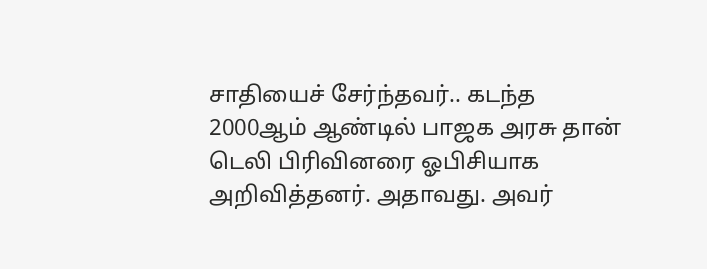சாதியைச் சேர்ந்தவர்.. கடந்த 2000ஆம் ஆண்டில் பாஜக அரசு தான் டெலி பிரிவினரை ஓபிசியாக அறிவித்தனர். அதாவது. அவர்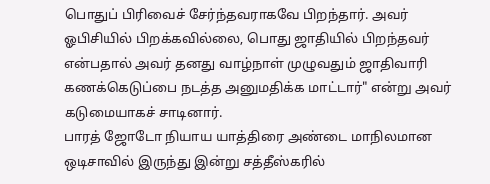பொதுப் பிரிவைச் சேர்ந்தவராகவே பிறந்தார். அவர் ஓபிசியில் பிறக்கவில்லை, பொது ஜாதியில் பிறந்தவர் என்பதால் அவர் தனது வாழ்நாள் முழுவதும் ஜாதிவாரி கணக்கெடுப்பை நடத்த அனுமதிக்க மாட்டார்" என்று அவர் கடுமையாகச் சாடினார்.
பாரத் ஜோடோ நியாய யாத்திரை அண்டை மாநிலமான ஒடிசாவில் இருந்து இன்று சத்தீஸ்கரில்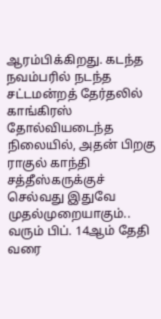ஆரம்பிக்கிறது. கடந்த நவம்பரில் நடந்த சட்டமன்றத் தேர்தலில் காங்கிரஸ் தோல்வியடைந்த நிலையில், அதன் பிறகு ராகுல் காந்தி சத்தீஸ்கருக்குச் செல்வது இதுவே முதல்முறையாகும்.. வரும் பிப். 14ஆம் தேதி வரை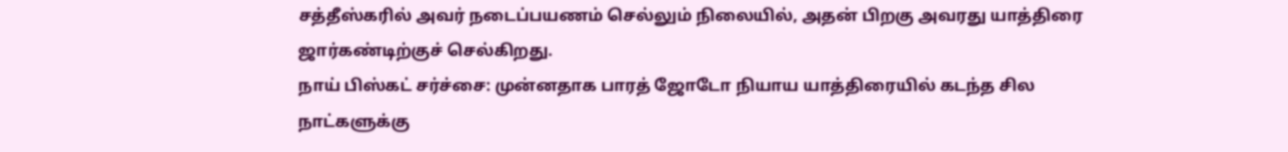சத்தீஸ்கரில் அவர் நடைப்பயணம் செல்லும் நிலையில், அதன் பிறகு அவரது யாத்திரை ஜார்கண்டிற்குச் செல்கிறது.
நாய் பிஸ்கட் சர்ச்சை: முன்னதாக பாரத் ஜோடோ நியாய யாத்திரையில் கடந்த சில நாட்களுக்கு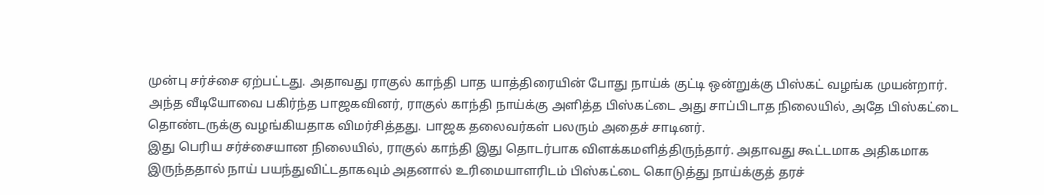முன்பு சர்ச்சை ஏற்பட்டது. அதாவது ராகுல் காந்தி பாத யாத்திரையின் போது நாய்க் குட்டி ஒன்றுக்கு பிஸ்கட் வழங்க முயன்றார். அந்த வீடியோவை பகிர்ந்த பாஜகவினர், ராகுல் காந்தி நாய்க்கு அளித்த பிஸ்கட்டை அது சாப்பிடாத நிலையில், அதே பிஸ்கட்டை தொண்டருக்கு வழங்கியதாக விமர்சித்தது. பாஜக தலைவர்கள் பலரும் அதைச் சாடினர்.
இது பெரிய சர்ச்சையான நிலையில், ராகுல் காந்தி இது தொடர்பாக விளக்கமளித்திருந்தார். அதாவது கூட்டமாக அதிகமாக இருந்ததால் நாய் பயந்துவிட்டதாகவும் அதனால் உரிமையாளரிடம் பிஸ்கட்டை கொடுத்து நாய்க்குத் தரச்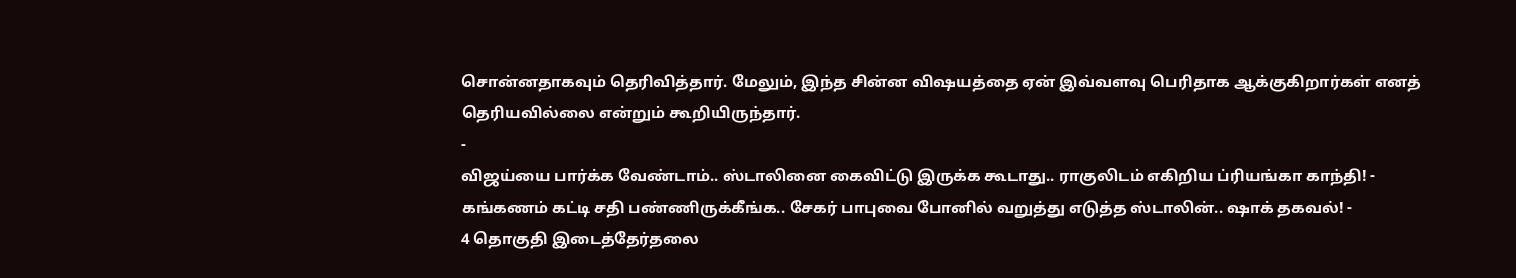சொன்னதாகவும் தெரிவித்தார். மேலும், இந்த சின்ன விஷயத்தை ஏன் இவ்வளவு பெரிதாக ஆக்குகிறார்கள் எனத் தெரியவில்லை என்றும் கூறியிருந்தார்.
-
விஜய்யை பார்க்க வேண்டாம்.. ஸ்டாலினை கைவிட்டு இருக்க கூடாது.. ராகுலிடம் எகிறிய ப்ரியங்கா காந்தி! -
கங்கணம் கட்டி சதி பண்ணிருக்கீங்க.. சேகர் பாபுவை போனில் வறுத்து எடுத்த ஸ்டாலின்.. ஷாக் தகவல்! -
4 தொகுதி இடைத்தேர்தலை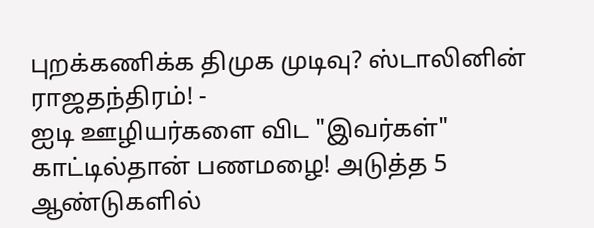புறக்கணிக்க திமுக முடிவு? ஸ்டாலினின் ராஜதந்திரம்! -
ஐடி ஊழியர்களை விட "இவர்கள்" காட்டில்தான் பணமழை! அடுத்த 5 ஆண்டுகளில்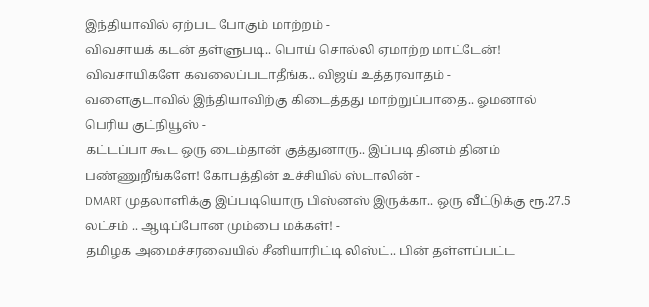இந்தியாவில் ஏற்பட போகும் மாற்றம் -
விவசாயக் கடன் தள்ளுபடி.. பொய் சொல்லி ஏமாற்ற மாட்டேன்! விவசாயிகளே கவலைப்படாதீங்க.. விஜய் உத்தரவாதம் -
வளைகுடாவில் இந்தியாவிற்கு கிடைத்தது மாற்றுப்பாதை.. ஓமனால் பெரிய குட்நியூஸ் -
கட்டப்பா கூட ஒரு டைம்தான் குத்துனாரு.. இப்படி தினம் தினம் பண்ணுறீங்களே! கோபத்தின் உச்சியில் ஸ்டாலின் -
DMART முதலாளிக்கு இப்படியொரு பிஸ்னஸ் இருக்கா.. ஒரு வீட்டுக்கு ரூ.27.5 லட்சம் .. ஆடிப்போன மும்பை மக்கள்! -
தமிழக அமைச்சரவையில் சீனியாரிட்டி லிஸ்ட்.. பின் தள்ளப்பட்ட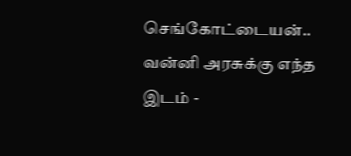செங்கோட்டையன்.. வன்னி அரசுக்கு எந்த இடம் -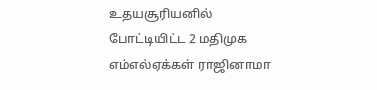உதயசூரியனில் போட்டியிட்ட 2 மதிமுக எம்எல்ஏக்கள் ராஜினாமா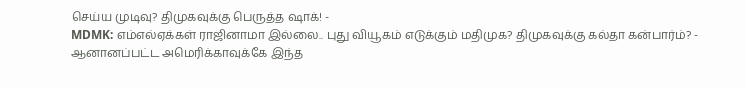செய்ய முடிவு? திமுகவுக்கு பெருத்த ஷாக்! -
MDMK: எம்எல்ஏக்கள் ராஜினாமா இல்லை.. புது வியூகம் எடுக்கும் மதிமுக? திமுகவுக்கு கல்தா கன்பார்ம்? -
ஆனானப்பட்ட அமெரிக்காவுக்கே இந்த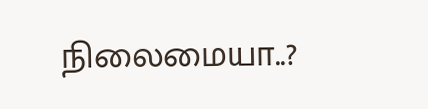நிலைமையா..?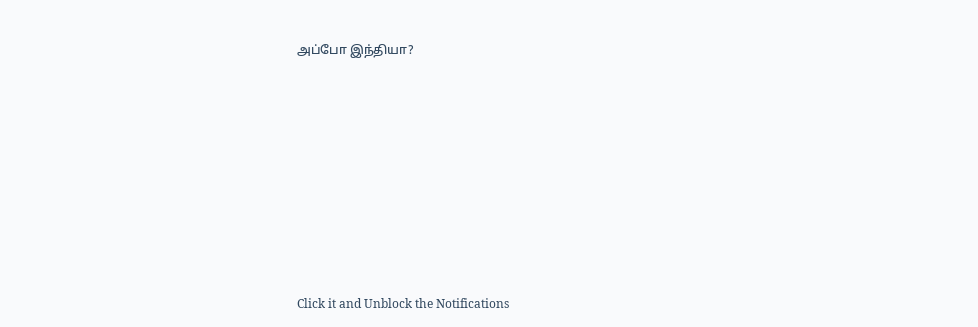அப்போ இந்தியா?












Click it and Unblock the Notifications